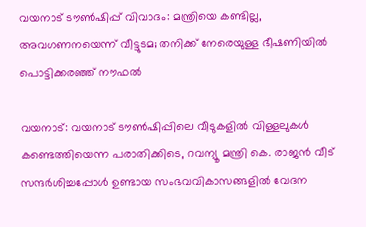വയനാട് ടൗൺഷിപ്പ് വിവാദം: മന്ത്രിയെ കണ്ടില്ല, അവഗണനയെന്ന് വീട്ടുടമ; തനിക്ക് നേരെയുള്ള ഭീഷണിയിൽ പൊട്ടിക്കരഞ്ഞ് നൗഫൽ

വയനാട്: വയനാട് ടൗൺഷിപ്പിലെ വീടുകളിൽ വിള്ളലുകൾ കണ്ടെത്തിയെന്ന പരാതിക്കിടെ, റവന്യൂ മന്ത്രി കെ. രാജൻ വീട് സന്ദർശിച്ചപ്പോൾ ഉണ്ടായ സംഭവവികാസങ്ങളിൽ വേദന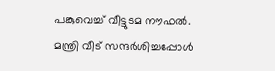പങ്കുവെച്ച് വീട്ടുടമ നൗഫൽ. മന്ത്രി വീട് സന്ദർശിച്ചപ്പോൾ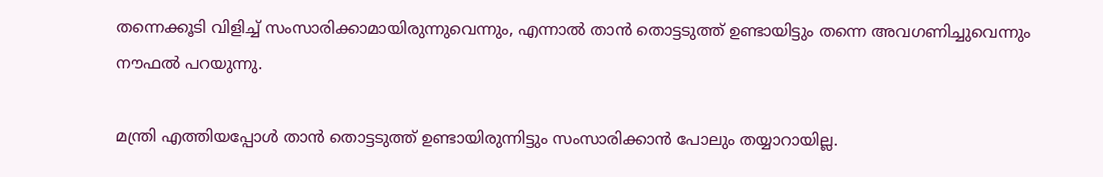തന്നെക്കൂടി വിളിച്ച് സംസാരിക്കാമായിരുന്നുവെന്നും, എന്നാൽ താൻ തൊട്ടടുത്ത് ഉണ്ടായിട്ടും തന്നെ അവഗണിച്ചുവെന്നും നൗഫൽ പറയുന്നു.

മന്ത്രി എത്തിയപ്പോൾ താൻ തൊട്ടടുത്ത് ഉണ്ടായിരുന്നിട്ടും സംസാരിക്കാൻ പോലും തയ്യാറായില്ല.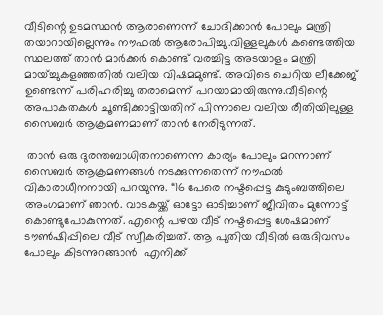വീടിന്റെ ഉടമസ്ഥൻ ആരാണെന്ന് ചോദിക്കാൻ പോലും മന്ത്രി തയാറായില്ലെന്നും നൗഫൽ ആരോപിച്ചു.വിള്ളലുകൾ കണ്ടെത്തിയ സ്ഥലത്ത് താൻ മാർക്കർ കൊണ്ട് വരച്ചിട്ട അടയാളം മന്ത്രി മായ്ച്ചുകളഞ്ഞതിൽ വലിയ വിഷമമുണ്ട്. അവിടെ ചെറിയ ലീക്കേജ് ഉണ്ടെന്ന് പരിഹരിച്ചു തരാമെന്ന് പറയാമായിരുന്നു.വീടിന്റെ അപാകതകൾ ചൂണ്ടിക്കാട്ടിയതിന് പിന്നാലെ വലിയ രീതിയിലുള്ള സൈബർ ആക്രമണമാണ് താൻ നേരിടുന്നത്.

 താൻ ഒരു ദുരന്തബാധിതനാണെന്ന കാര്യം പോലും മറന്നാണ് സൈബർ ആക്രമണങ്ങൾ നടക്കുന്നതെന്ന് നൗഫൽ വികാരാധീനനായി പറയുന്നു. “16 പേരെ നഷ്ടപ്പെട്ട കുടുംബത്തിലെ അംഗമാണ് ഞാൻ. വാടകയ്ക്ക് ഓട്ടോ ഓടിച്ചാണ് ജീവിതം മുന്നോട്ട് കൊണ്ടുപോകുന്നത്. എന്റെ പഴയ വീട് നഷ്ടപ്പെട്ട ശേഷമാണ് ടൗൺഷിപ്പിലെ വീട് സ്വീകരിച്ചത്. ആ പുതിയ വീടിൽ ഒരുദിവസം പോലും കിടന്നുറങ്ങാൻ  എനിക്ക്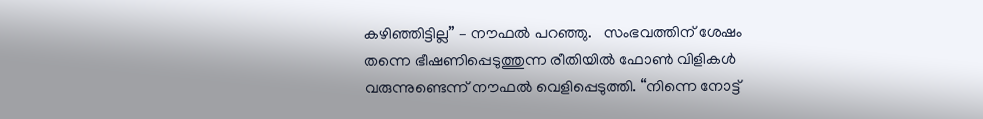കഴിഞ്ഞിട്ടില്ല” – നൗഫൽ പറഞ്ഞു.   സംഭവത്തിന് ശേഷം തന്നെ ഭീഷണിപ്പെടുത്തുന്ന രീതിയിൽ ഫോൺ വിളികൾ വരുന്നുണ്ടെന്ന് നൗഫൽ വെളിപ്പെടുത്തി. “നിന്നെ നോട്ട്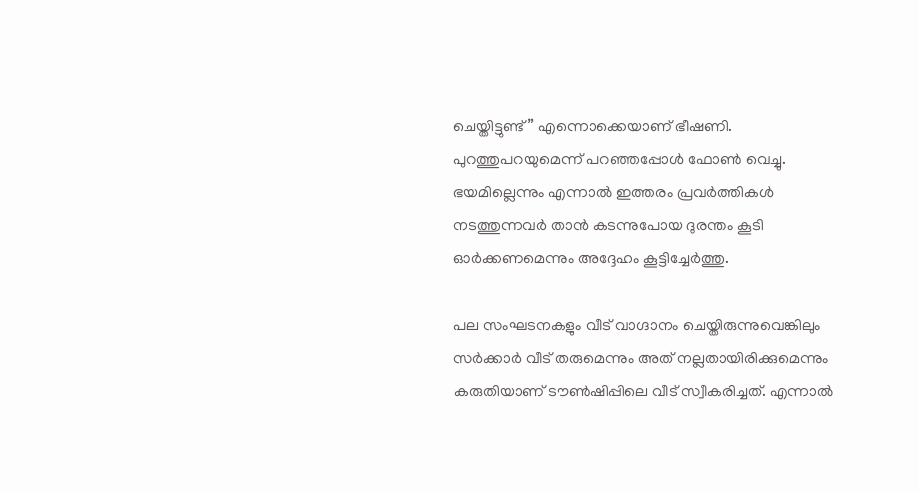ചെയ്തിട്ടുണ്ട്” എന്നൊക്കെയാണ് ഭീഷണി. പുറത്തുപറയുമെന്ന് പറഞ്ഞപ്പോൾ ഫോൺ വെച്ചു. ഭയമില്ലെന്നും എന്നാൽ ഇത്തരം പ്രവർത്തികൾ നടത്തുന്നവർ താൻ കടന്നുപോയ ദുരന്തം കൂടി ഓർക്കണമെന്നും അദ്ദേഹം കൂട്ടിച്ചേർത്തു.

പല സംഘടനകളും വീട് വാഗ്ദാനം ചെയ്തിരുന്നുവെങ്കിലും സർക്കാർ വീട് തരുമെന്നും അത് നല്ലതായിരിക്കുമെന്നും കരുതിയാണ് ടൗൺഷിപ്പിലെ വീട് സ്വീകരിച്ചത്. എന്നാൽ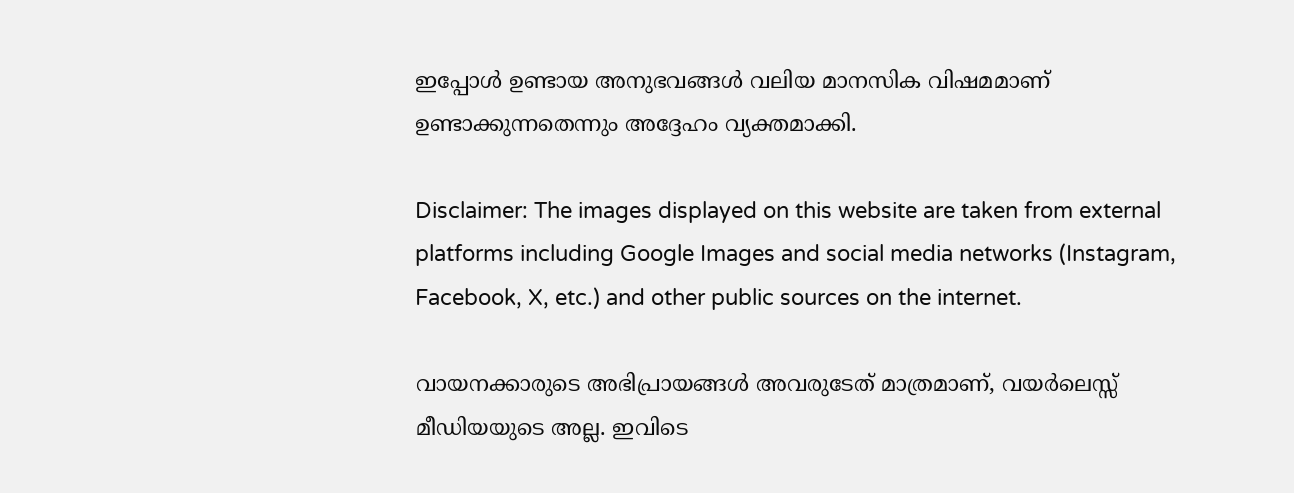ഇപ്പോൾ ഉണ്ടായ അനുഭവങ്ങൾ വലിയ മാനസിക വിഷമമാണ് ഉണ്ടാക്കുന്നതെന്നും അദ്ദേഹം വ്യക്തമാക്കി.

Disclaimer: The images displayed on this website are taken from external platforms including Google Images and social media networks (Instagram, Facebook, X, etc.) and other public sources on the internet.

വായനക്കാരുടെ അഭിപ്രായങ്ങള്‍ അവരുടേത് മാത്രമാണ്, വയർലെസ്സ് മീഡിയയുടെ അല്ല. ഇവിടെ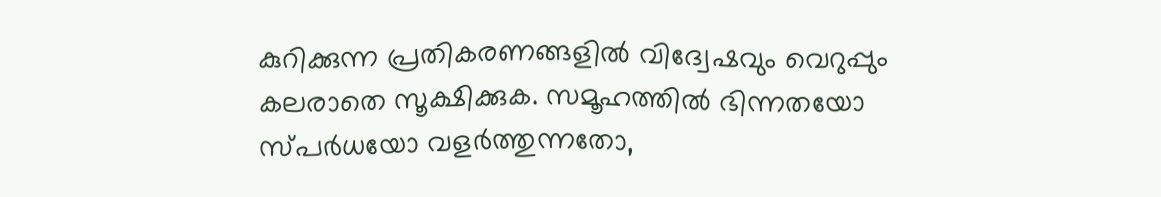കുറിക്കുന്ന പ്രതികരണങ്ങളിൽ വിദ്വേഷവും വെറുപ്പും കലരാതെ സൂക്ഷിക്കുക. സമൂഹത്തിൽ ഭിന്നതയോ സ്‌പർധയോ വളർത്തുന്നതോ,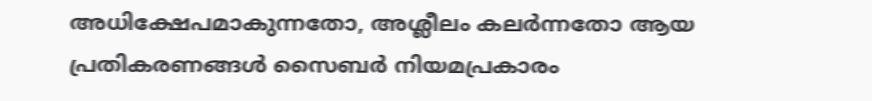അധിക്ഷേപമാകുന്നതോ, അശ്ലീലം കലർന്നതോ ആയ പ്രതികരണങ്ങൾ സൈബർ നിയമപ്രകാരം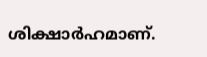ശിക്ഷാർഹമാണ്.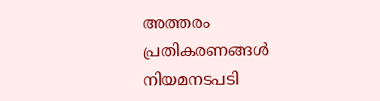അത്തരം പ്രതികരണങ്ങൾ നിയമനടപടി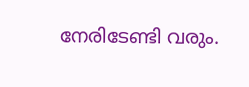നേരിടേണ്ടി വരും.